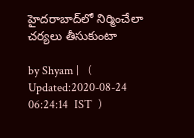హైదరాబాద్‌లో నిర్మించేలా చర్యలు తీసుకుంటా

by Shyam |   (  Updated:2020-08-24 06:24:14  IST  )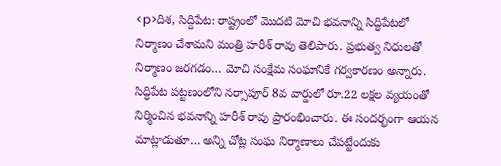<p>దిశ, సిద్దిపేట: రాష్ట్రంలో మొదటి మోచి భవనాన్ని సిద్ధిపేటలో నిర్మాణం చేశామని మంత్రి హరీశ్ రావు తెలిపారు. ప్రభుత్వ నిధులతో నిర్మాణం జరగడం… మోచి సంక్షేమ సంఘానికే గర్వకారణం అన్నారు. సిద్ధిపేట పట్టణంలోని నర్సాపూర్ 8వ వార్డులో రూ.22 లక్షల వ్యయంతో నిర్మించిన భవనాన్ని హరీశ్ రావు ప్రారంభించారు. ఈ సందర్భంగా ఆయన మాట్లాడుతూ… అన్ని చోట్ల సంఘ నిర్మాణాలు చేపట్టేందుకు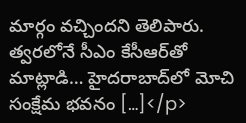మార్గం వచ్చిందని తెలిపారు. త్వరలోనే సీఎం కేసీఆర్‌తో మాట్లాడి… హైదరాబాద్‌లో మోచి సంక్షేమ భవనం […]</p>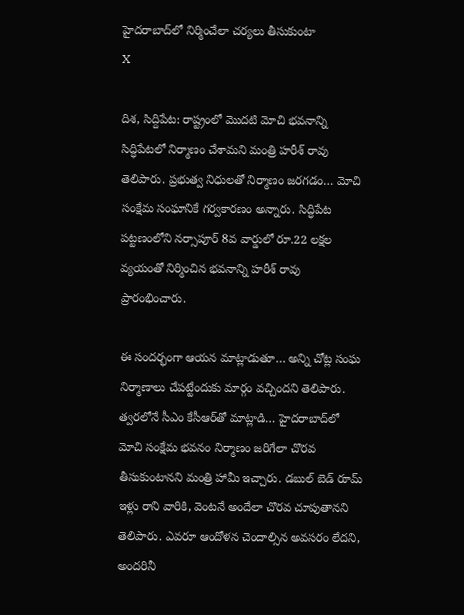హైదరాబాద్‌లో నిర్మించేలా చర్యలు తీసుకుంటా
X

దిశ, సిద్దిపేట: రాష్ట్రంలో మొదటి మోచి భవనాన్ని సిద్ధిపేటలో నిర్మాణం చేశామని మంత్రి హరీశ్ రావు తెలిపారు. ప్రభుత్వ నిధులతో నిర్మాణం జరగడం… మోచి సంక్షేమ సంఘానికే గర్వకారణం అన్నారు. సిద్ధిపేట పట్టణంలోని నర్సాపూర్ 8వ వార్డులో రూ.22 లక్షల వ్యయంతో నిర్మించిన భవనాన్ని హరీశ్ రావు ప్రారంభించారు.

ఈ సందర్భంగా ఆయన మాట్లాడుతూ… అన్ని చోట్ల సంఘ నిర్మాణాలు చేపట్టేందుకు మార్గం వచ్చిందని తెలిపారు. త్వరలోనే సీఎం కేసీఆర్‌తో మాట్లాడి… హైదరాబాద్‌లో మోచి సంక్షేమ భవనం నిర్మాణం జరిగేలా చొరవ తీసుకుంటానని మంత్రి హామీ ఇచ్చారు. డబుల్ బెడ్ రూమ్ ఇళ్లు రాని వారికి, వెంటనే అందేలా చొరవ చూపుతానని తెలిపారు. ఎవరూ ఆందోళన చెందాల్సిన అవసరం లేదని, అందరినీ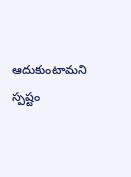ఆదుకుంటామని స్పష్టం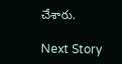చేశారు.

Next Story